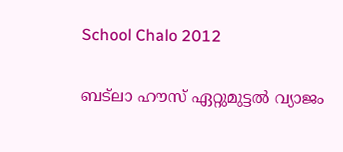School Chalo 2012

ബട്‌ലാ ഹൗസ് ഏറ്റുമുട്ടല്‍ വ്യാജം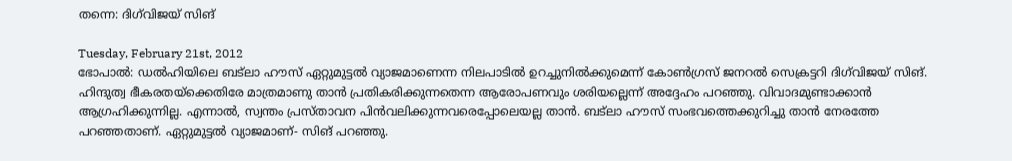തന്നെ: ദിഗ്‌വിജയ് സിങ്

Tuesday, February 21st, 2012
ഭോപാല്‍: ഡല്‍ഹിയിലെ ബട്‌ലാ ഹൗസ് ഏറ്റുമുട്ടല്‍ വ്യാജമാണെന്ന നിലപാടില്‍ ഉറച്ചുനില്‍ക്കുമെന്ന് കോണ്‍ഗ്രസ് ജനറല്‍ സെക്രട്ടറി ദിഗ്‌വിജയ് സിങ്. ഹിന്ദുത്വ ഭീകരതയ്‌ക്കെതിരേ മാത്രമാണു താന്‍ പ്രതികരിക്കുന്നതെന്ന ആരോപണവും ശരിയല്ലെന്ന് അദ്ദേഹം പറഞ്ഞു. വിവാദമുണ്ടാക്കാന്‍ ആഗ്രഹിക്കുന്നില്ല. എന്നാല്‍, സ്വന്തം പ്രസ്താവന പിന്‍വലിക്കുന്നവരെപ്പോലെയല്ല താന്‍. ബട്‌ലാ ഹൗസ് സംഭവത്തെക്കുറിച്ചു താന്‍ നേരത്തേ പറഞ്ഞതാണ്. ഏറ്റുമുട്ടല്‍ വ്യാജമാണ്- സിങ് പറഞ്ഞു.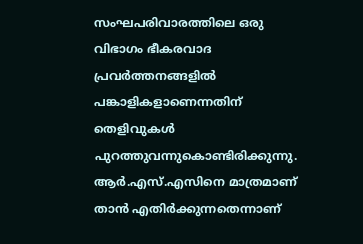സംഘപരിവാരത്തിലെ ഒരു വിഭാഗം ഭീകരവാദ പ്രവര്‍ത്തനങ്ങളില്‍ പങ്കാളികളാണെന്നതിന് തെളിവുകള്‍ പുറത്തുവന്നുകൊണ്ടിരിക്കുന്നു. ആര്‍.എസ്.എസിനെ മാത്രമാണ് താന്‍ എതിര്‍ക്കുന്നതെന്നാണ്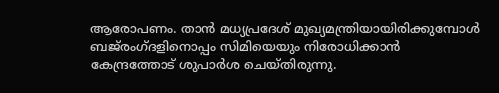ആരോപണം. താന്‍ മധ്യപ്രദേശ് മുഖ്യമന്ത്രിയായിരിക്കുമ്പോള്‍ ബജ്‌രംഗ്ദളിനൊപ്പം സിമിയെയും നിരോധിക്കാന്‍ കേന്ദ്രത്തോട് ശുപാര്‍ശ ചെയ്തിരുന്നു.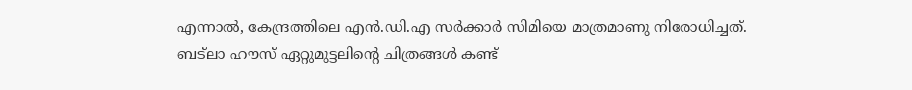എന്നാല്‍, കേന്ദ്രത്തിലെ എന്‍.ഡി.എ സര്‍ക്കാര്‍ സിമിയെ മാത്രമാണു നിരോധിച്ചത്.
ബട്‌ലാ ഹൗസ് ഏറ്റുമുട്ടലിന്റെ ചിത്രങ്ങള്‍ കണ്ട്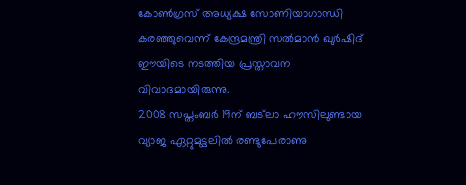കോണ്‍ഗ്രസ് അധ്യക്ഷ സോണിയാഗാന്ധി കരഞ്ഞുവെന്ന് കേന്ദ്രമന്ത്രി സല്‍മാന്‍ ഖുര്‍ഷിദ് ഈയിടെ നടത്തിയ പ്രസ്താവന വിവാദമായിരുന്നു.
2008 സപ്തംബര്‍ 19ന് ബട്‌ലാ ഹൗസിലുണ്ടായ വ്യാജ ഏറ്റുമുട്ടലില്‍ രണ്ടുപേരാണു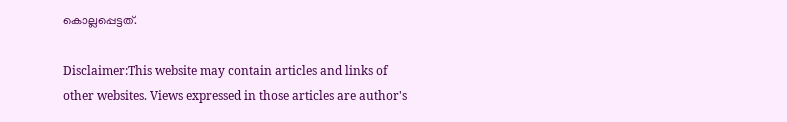കൊല്ലപ്പെട്ടത്.

Disclaimer:This website may contain articles and links of other websites. Views expressed in those articles are author's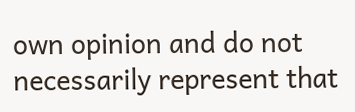own opinion and do not necessarily represent that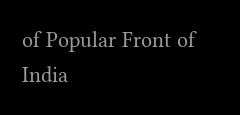of Popular Front of India